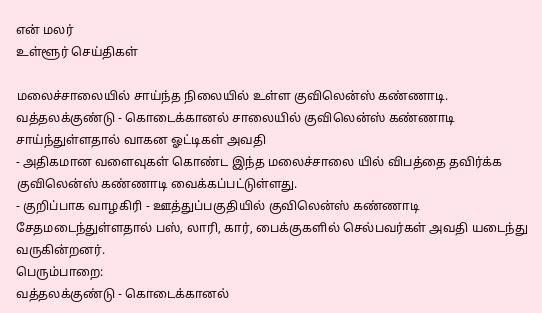என் மலர்
உள்ளூர் செய்திகள்

மலைச்சாலையில் சாய்ந்த நிலையில் உள்ள குவிலென்ஸ் கண்ணாடி.
வத்தலக்குண்டு - கொடைக்கானல் சாலையில் குவிலென்ஸ் கண்ணாடி சாய்ந்துள்ளதால் வாகன ஓட்டிகள் அவதி
- அதிகமான வளைவுகள் கொண்ட இந்த மலைச்சாலை யில் விபத்தை தவிர்க்க குவிலென்ஸ் கண்ணாடி வைக்கப்பட்டுள்ளது.
- குறிப்பாக வாழகிரி - ஊத்துப்பகுதியில் குவிலென்ஸ் கண்ணாடி சேதமடைந்துள்ளதால் பஸ், லாரி, கார், பைக்குகளில் செல்பவர்கள் அவதி யடைந்து வருகின்றனர்.
பெரும்பாறை:
வத்தலக்குண்டு - கொடைக்கானல்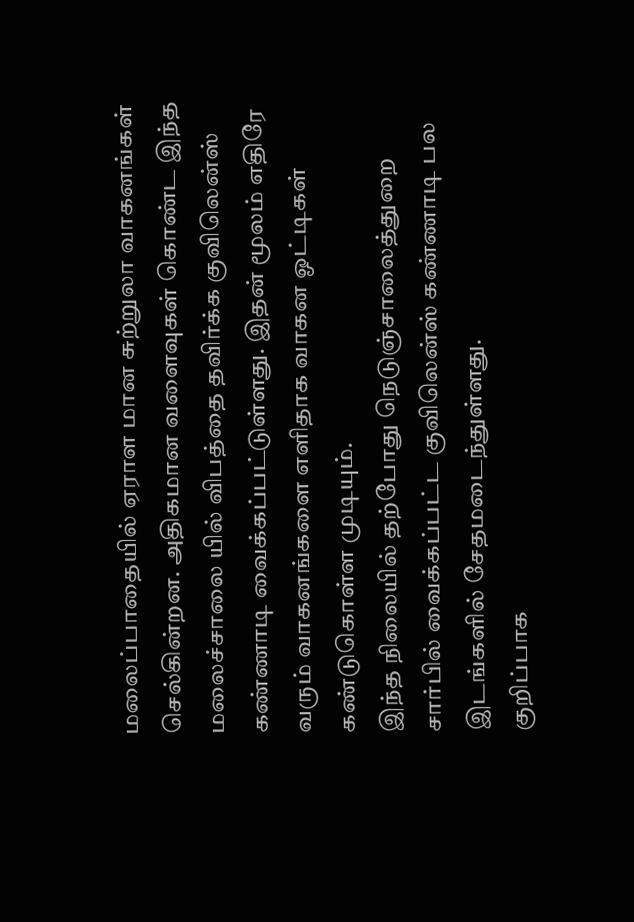மலைப்பாதையில் ஏராள மான சுற்றுலா வாகனங்கள் செல்கின்றன. அதிகமான வளைவுகள் கொண்ட இந்த மலைச்சாலை யில் விபத்தை தவிர்க்க குவிலென்ஸ் கண்ணாடி வைக்கப்பட்டுள்ளது. இதன் மூலம் எதிரே வரும் வாகனங்களை எளிதாக வாகன ஓட்டிகள் கண்டுகொள்ள முடியும்.
இந்த நிலையில் தற்போது நெடுஞ்சாலைத்துறை சார்பில் வைக்கப்பட்ட குவிலென்ஸ் கண்ணாடி பல இடங்களில் சேதமடைந்துள்ளது.
குறிப்பாக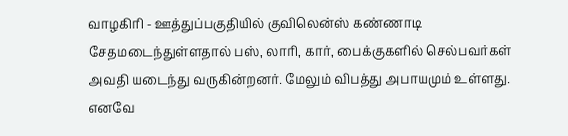வாழகிரி - ஊத்துப்பகுதியில் குவிலென்ஸ் கண்ணாடி சேதமடைந்துள்ளதால் பஸ், லாரி, கார், பைக்குகளில் செல்பவர்கள் அவதி யடைந்து வருகின்றனர். மேலும் விபத்து அபாயமும் உள்ளது. எனவே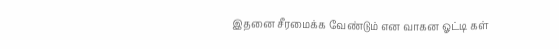இதனை சீரமைக்க வேண்டும் என வாகன ஓட்டி கள்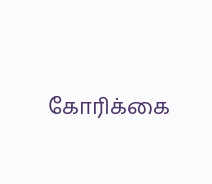கோரிக்கை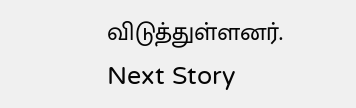விடுத்துள்ளனர்.
Next Story